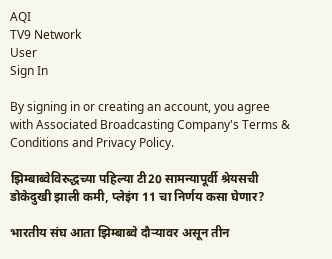AQI
TV9 Network
User
Sign In

By signing in or creating an account, you agree with Associated Broadcasting Company's Terms & Conditions and Privacy Policy.

झिम्बाब्वेविरुद्धच्या पहिल्या टी20 सामन्यापूर्वी श्रेयसची डोकेदुखी झाली कमी, प्लेइंग 11 चा निर्णय कसा घेणार?

भारतीय संघ आता झिम्बाब्वे दौऱ्यावर असून तीन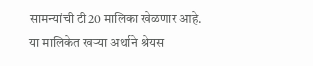सामन्यांची टी20 मालिका खेळणार आहे. या मालिकेत खऱ्या अर्थाने श्रेयस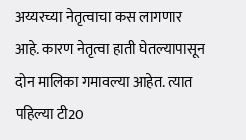अय्यरच्या नेतृत्वाचा कस लागणार आहे. कारण नेतृत्वा हाती घेतल्यापासून दोन मालिका गमावल्या आहेत. त्यात पहिल्या टी20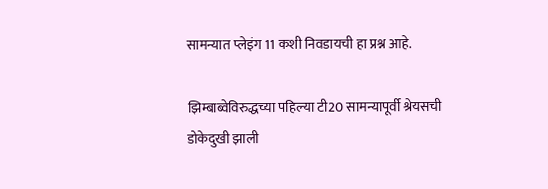सामन्यात प्लेइंग 11 कशी निवडायची हा प्रश्न आहे.

झिम्बाब्वेविरुद्धच्या पहिल्या टी20 सामन्यापूर्वी श्रेयसची डोकेदुखी झाली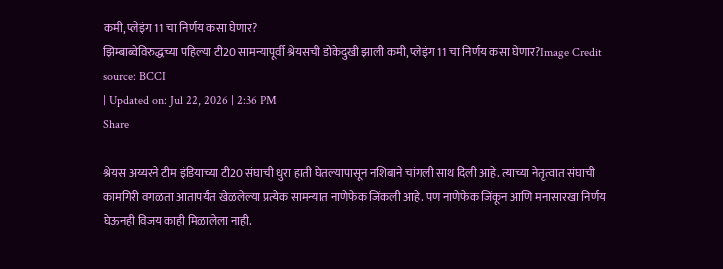कमी, प्लेइंग 11 चा निर्णय कसा घेणार?
झिम्बाब्वेविरुद्धच्या पहिल्या टी20 सामन्यापूर्वी श्रेयसची डोकेदुखी झाली कमी, प्लेइंग 11 चा निर्णय कसा घेणार?Image Credit source: BCCI
| Updated on: Jul 22, 2026 | 2:36 PM
Share

श्रेयस अय्यरने टीम इंडियाच्या टी20 संघाची धुरा हाती घेतल्यापासून नशिबाने चांगली साथ दिली आहे. त्याच्या नेतृत्वात संघाची कामगिरी वगळता आतापर्यंत खेळलेल्या प्रत्येक सामन्यात नाणेफेक जिंकली आहे. पण नाणेफेक जिंकून आणि मनासारखा निर्णय घेऊनही विजय काही मिळालेला नाही.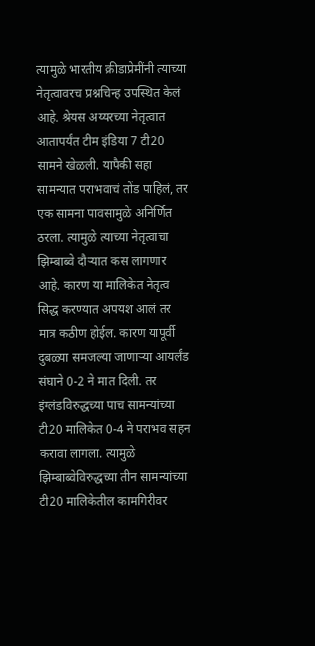त्यामुळे भारतीय क्रीडाप्रेमींनी त्याच्या नेतृत्वावरच प्रश्नचिन्ह उपस्थित केलं आहे. श्रेयस अय्यरच्या नेतृत्वात आतापर्यंत टीम इंडिया 7 टी20 सामने खेळली. यापैकी सहा सामन्यात पराभवाचं तोंड पाहिलं, तर एक सामना पावसामुळे अनिर्णित ठरला. त्यामुळे त्याच्या नेतृत्वाचा झिम्बाब्वे दौऱ्यात कस लागणार आहे. कारण या मालिकेत नेतृत्व सिद्ध करण्यात अपयश आलं तर मात्र कठीण होईल. कारण यापूर्वी दुबळ्या समजल्या जाणाऱ्या आयर्लंड संघाने 0-2 ने मात दिली. तर इंग्लंडविरुद्धच्या पाच सामन्यांच्या टी20 मालिकेत 0-4 ने पराभव सहन करावा लागला. त्यामुळे झिम्बाब्वेविरुद्धच्या तीन सामन्यांच्या टी20 मालिकेतील कामगिरीवर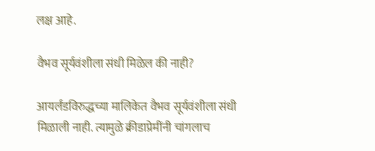लक्ष आहे.

वैभव सूर्यवंशीला संधी मिळेल की नाही?

आयर्लंडविरुद्धच्या मालिकेत वैभव सूर्यवंशीला संधी मिळाली नाही. त्यामुळे क्रीडाप्रेमींनी चांगलाच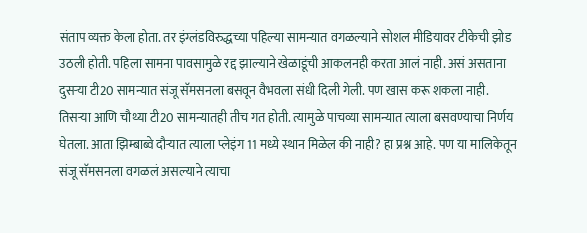संताप व्यक्त केला होता. तर इंग्लंडविरुद्धच्या पहिल्या सामन्यात वगळल्याने सोशल मीडियावर टीकेची झोड उठली होती. पहिला सामना पावसामुळे रद्द झाल्याने खेळाडूंची आकलनही करता आलं नाही. असं असताना दुसऱ्या टी20 सामन्यात संजू सॅमसनला बसवून वैभवला संधी दिली गेली. पण खास करू शकला नाही. तिसऱ्या आणि चौथ्या टी20 सामन्यातही तीच गत होती. त्यामुळे पाचव्या सामन्यात त्याला बसवण्याचा निर्णय घेतला. आता झिम्बाब्वे दौऱ्यात त्याला प्लेइंग 11 मध्ये स्थान मिळेल की नाही? हा प्रश्न आहे. पण या मालिकेतून संजू सॅमसनला वगळलं असल्याने त्याचा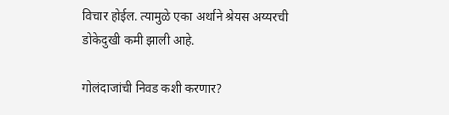विचार होईल. त्यामुळे एका अर्थाने श्रेयस अय्यरची डोकेदुखी कमी झाली आहे.

गोलंदाजांची निवड कशी करणार?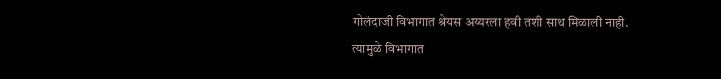गोलंदाजी विभागात श्रेयस अय्यरला हवी तशी साथ मिळाली नाही. त्यामुळे विभागात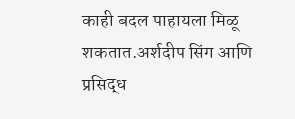काही बदल पाहायला मिळू शकतात.अर्शदीप सिंग आणि प्रसिद्ध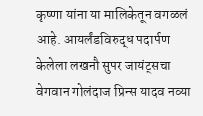कृष्णा यांना या मालिकेतून वगळलं आहे. आयर्लंडविरुद्ध पदार्पण केलेला लखनौ सुपर जायंट्सचा वेगवान गोलंदाज प्रिन्स यादव नव्या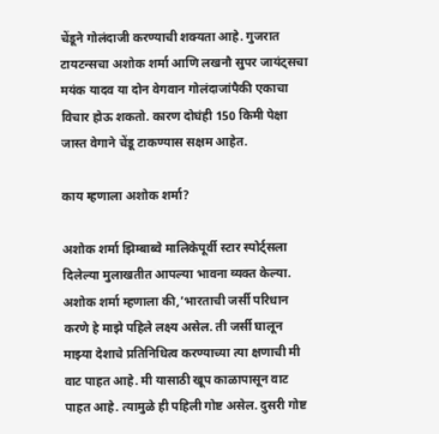चेंडूने गोलंदाजी करण्याची शक्यता आहे. गुजरात टायटन्सचा अशोक शर्मा आणि लखनौ सुपर जायंट्सचा मयंक यादव या दोन वेगवान गोलंदाजांपैकी एकाचा विचार होऊ शकतो. कारण दोघंही 150 किमी पेक्षा जास्त वेगाने चेंडू टाकण्यास सक्षम आहेत.

काय म्हणाला अशोक शर्मा?

अशोक शर्मा झिम्बाब्वे मालिकेपूर्वी स्टार स्पोर्ट्सला दिलेल्या मुलाखतीत आपल्या भावना व्यक्त केल्या. अशोक शर्मा म्हणाला की,’भारताची जर्सी परिधान करणे हे माझे पहिले लक्ष्य असेल. ती जर्सी घालून माझ्या देशाचे प्रतिनिधित्व करण्याच्या त्या क्षणाची मी वाट पाहत आहे. मी यासाठी खूप काळापासून वाट पाहत आहे. त्यामुळे ही पहिली गोष्ट असेल. दुसरी गोष्ट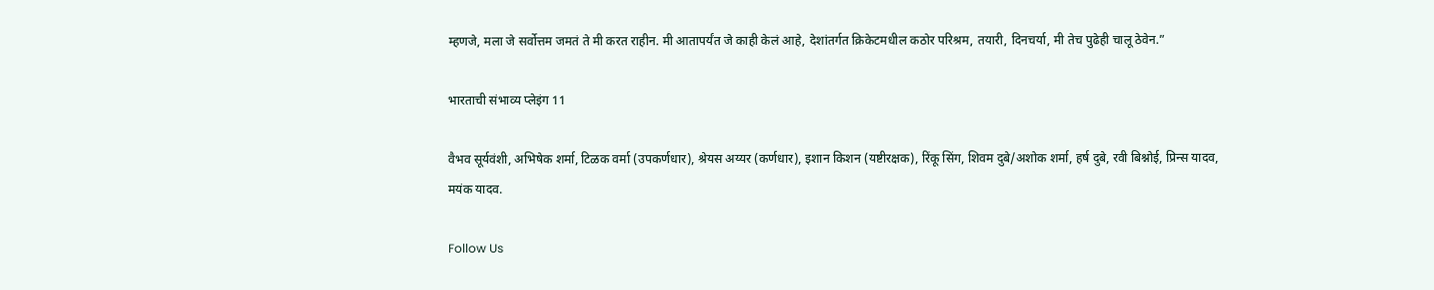म्हणजे, मला जे सर्वोत्तम जमतं ते मी करत राहीन. मी आतापर्यंत जे काही केलं आहे, देशांतर्गत क्रिकेटमधील कठोर परिश्रम, तयारी, दिनचर्या, मी तेच पुढेही चालू ठेवेन.”

भारताची संभाव्य प्लेइंग 11

वैभव सूर्यवंशी, अभिषेक शर्मा, टिळक वर्मा (उपकर्णधार), श्रेयस अय्यर (कर्णधार), इशान किशन (यष्टीरक्षक), रिंकू सिंग, शिवम दुबे/अशोक शर्मा, हर्ष दुबे, रवी बिश्नोई, प्रिन्स यादव, मयंक यादव.

Follow Us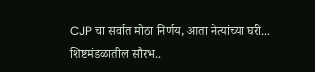CJP चा सर्वात मोठा निर्णय, आता नेत्यांच्या घरी... शिष्टमंडळातील सौरभ..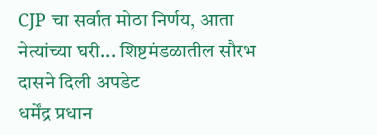CJP चा सर्वात मोठा निर्णय, आता नेत्यांच्या घरी... शिष्टमंडळातील सौरभ दासने दिली अपडेट
धर्मेंद्र प्रधान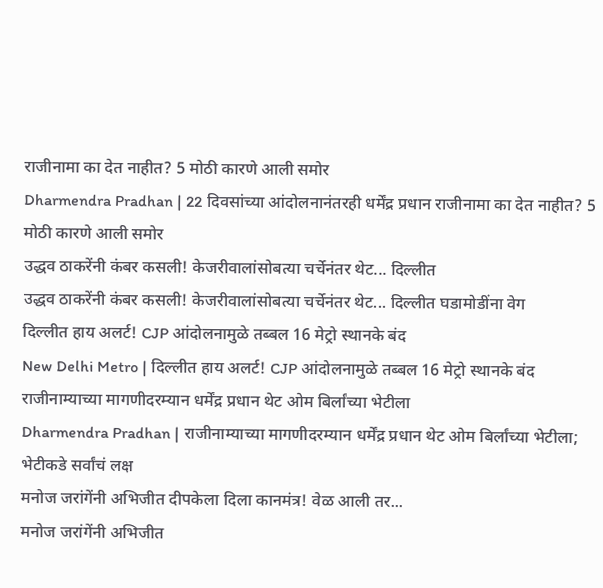राजीनामा का देत नाहीत? 5 मोठी कारणे आली समोर
Dharmendra Pradhan | 22 दिवसांच्या आंदोलनानंतरही धर्मेंद्र प्रधान राजीनामा का देत नाहीत? 5 मोठी कारणे आली समोर
उद्धव ठाकरेंनी कंबर कसली! केजरीवालांसोबत्या चर्चेनंतर थेट... दिल्लीत
उद्धव ठाकरेंनी कंबर कसली! केजरीवालांसोबत्या चर्चेनंतर थेट... दिल्लीत घडामोडींना वेग
दिल्लीत हाय अलर्ट! CJP आंदोलनामुळे तब्बल 16 मेट्रो स्थानके बंद
New Delhi Metro | दिल्लीत हाय अलर्ट! CJP आंदोलनामुळे तब्बल 16 मेट्रो स्थानके बंद
राजीनाम्याच्या मागणीदरम्यान धर्मेंद्र प्रधान थेट ओम बिर्लांच्या भेटीला
Dharmendra Pradhan | राजीनाम्याच्या मागणीदरम्यान धर्मेंद्र प्रधान थेट ओम बिर्लांच्या भेटीला; भेटीकडे सर्वांचं लक्ष
मनोज जरांगेंनी अभिजीत दीपकेला दिला कानमंत्र! वेळ आली तर...
मनोज जरांगेंनी अभिजीत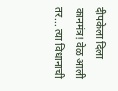दीपकेला दिला कानमंत्र! वेळ आली तर... त्या विधानाची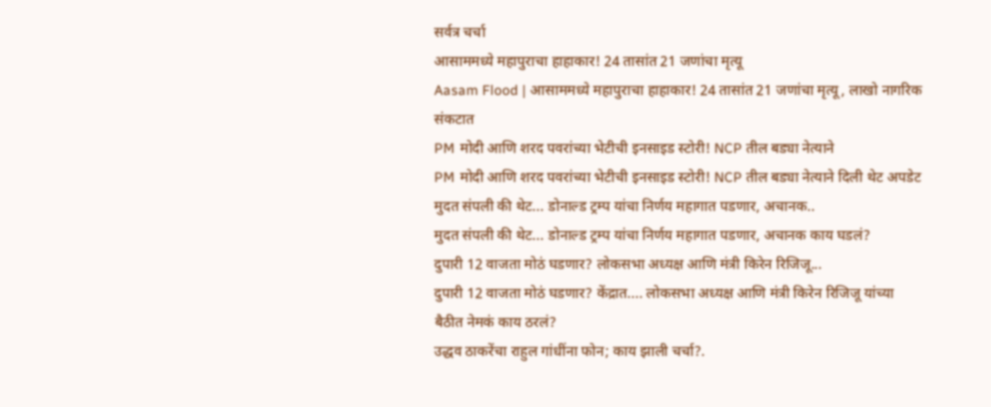सर्वत्र चर्चा
आसाममध्ये महापुराचा हाहाकार! 24 तासांत 21 जणांचा मृत्यू
Aasam Flood | आसाममध्ये महापुराचा हाहाकार! 24 तासांत 21 जणांचा मृत्यू, लाखो नागरिक संकटात
PM मोदी आणि शरद पवरांच्या भेटीची इनसाइड स्टोरी! NCP तील बड्या नेत्याने
PM मोदी आणि शरद पवरांच्या भेटीची इनसाइड स्टोरी! NCP तील बड्या नेत्याने दिली थेट अपडेट
मुदत संपली की थेट... डोनाल्ड ट्रम्प यांचा निर्णय महागात पडणार, अचानक..
मुदत संपली की थेट... डोनाल्ड ट्रम्प यांचा निर्णय महागात पडणार, अचानक काय घडलं?
दुपारी 12 वाजता मोठं घडणार? लोकसभा अध्यक्ष आणि मंत्री किरेन रिजिजू...
दुपारी 12 वाजता मोठं घडणार? केंद्रात.... लोकसभा अध्यक्ष आणि मंत्री किरेन रिजिजू यांच्या बैठीत नेमकं काय ठरलं?
उद्धव ठाकरेंचा राहुल गांधींना फोन; काय झाली चर्चा?.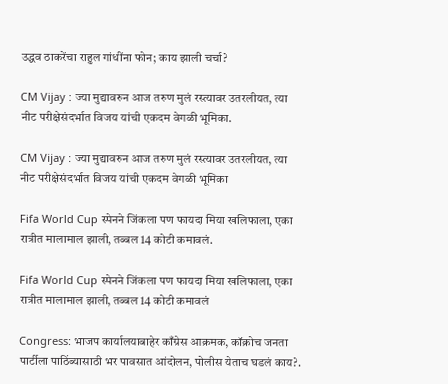उद्धव ठाकरेंचा राहुल गांधींना फोन; काय झाली चर्चा?

CM Vijay : ज्या मुद्यावरुन आज तरुण मुलं रस्त्यावर उतरलीयत, त्या नीट परीक्षेसंदर्भात विजय यांची एकदम वेगळी भूमिका.

CM Vijay : ज्या मुद्यावरुन आज तरुण मुलं रस्त्यावर उतरलीयत, त्या नीट परीक्षेसंदर्भात विजय यांची एकदम वेगळी भूमिका

Fifa World Cup स्पेनने जिंकला पण फायदा मिया खलिफाला, एका रात्रीत मालामाल झाली, तब्बल 14 कोटी कमावलं.

Fifa World Cup स्पेनने जिंकला पण फायदा मिया खलिफाला, एका रात्रीत मालामाल झाली, तब्बल 14 कोटी कमावलं

Congress: भाजप कार्यालयाबाहेर काँग्रेस आक्रमक, कॉक्रोच जनता पार्टीला पाठिंब्यासाठी भर पावसात आंदोलन, पोलीस येताच घडलं काय?.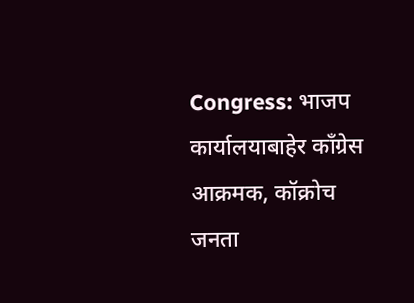Congress: भाजप कार्यालयाबाहेर काँग्रेस आक्रमक, कॉक्रोच जनता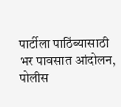पार्टीला पाठिंब्यासाठी भर पावसात आंदोलन, पोलीस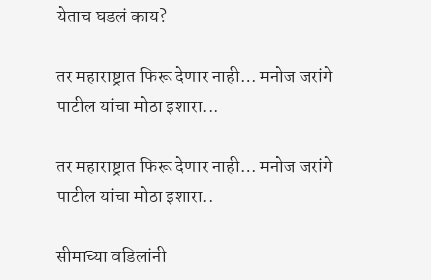येताच घडलं काय?

तर महाराष्ट्रात फिरू देणार नाही… मनोज जरांगे पाटील यांचा मोठा इशारा...

तर महाराष्ट्रात फिरू देणार नाही… मनोज जरांगे पाटील यांचा मोठा इशारा..

सीमाच्या वडिलांनी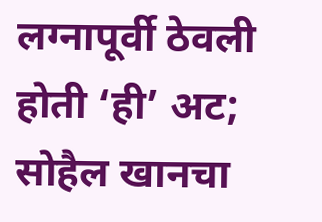लग्नापूर्वी ठेवली होती ‘ही’ अट; सोहैल खानचा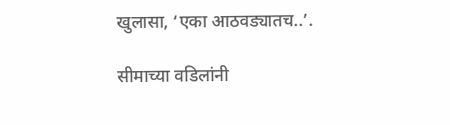खुलासा, ‘एका आठवड्यातच..’.

सीमाच्या वडिलांनी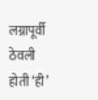लग्नापूर्वी ठेवली होती ‘ही’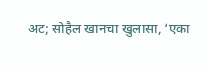अट; सोहैल खानचा खुलासा, ‘एका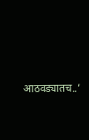आठवड्यातच..’